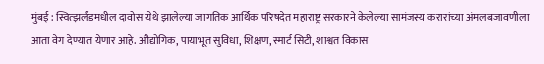मुंबई : स्वित्झर्लंडमधील दावोस येथे झालेल्या जागतिक आर्थिक परिषदेत महाराष्ट्र सरकारने केलेल्या सामंजस्य करारांच्या अंमलबजावणीला आता वेग देण्यात येणार आहे. औद्योगिक, पायाभूत सुविधा, शिक्षण, स्मार्ट सिटी, शाश्वत विकास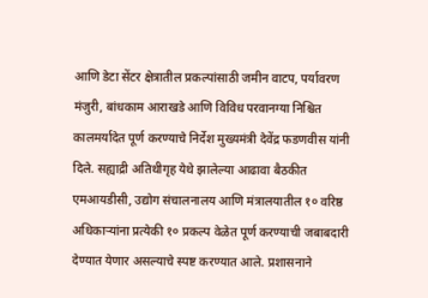आणि डेटा सेंटर क्षेत्रातील प्रकल्पांसाठी जमीन वाटप, पर्यावरण मंजुरी, बांधकाम आराखडे आणि विविध परवानग्या निश्चित कालमर्यादेत पूर्ण करण्याचे निर्देश मुख्यमंत्री देवेंद्र फडणवीस यांनी दिले. सह्याद्री अतिथीगृह येथे झालेल्या आढावा बैठकीत एमआयडीसी, उद्योग संचालनालय आणि मंत्रालयातील १० वरिष्ठ अधिकाऱ्यांना प्रत्येकी १० प्रकल्प वेळेत पूर्ण करण्याची जबाबदारी देण्यात येणार असल्याचे स्पष्ट करण्यात आले. प्रशासनाने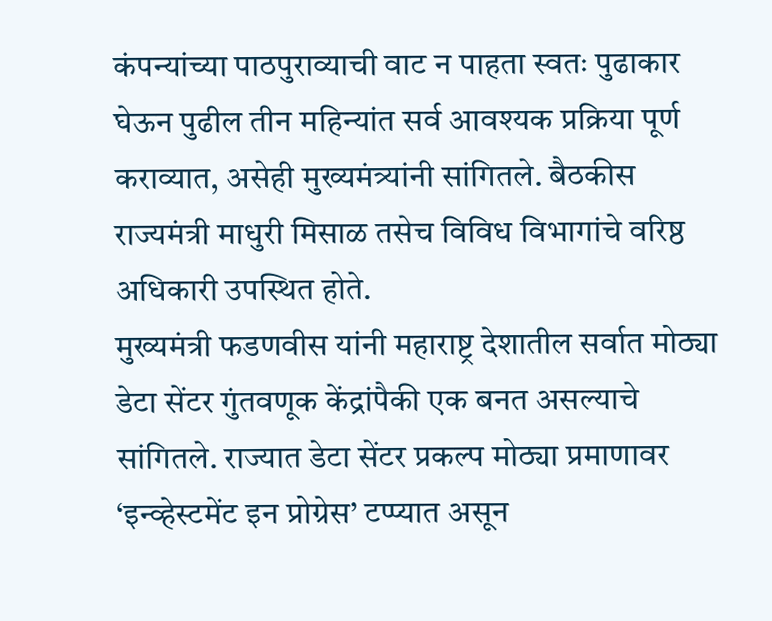कंपन्यांच्या पाठपुराव्याची वाट न पाहता स्वतः पुढाकार घेऊन पुढील तीन महिन्यांत सर्व आवश्यक प्रक्रिया पूर्ण कराव्यात, असेही मुख्यमंत्र्यांनी सांगितले. बैठकीस राज्यमंत्री माधुरी मिसाळ तसेच विविध विभागांचे वरिष्ठ अधिकारी उपस्थित होते.
मुख्यमंत्री फडणवीस यांनी महाराष्ट्र देशातील सर्वात मोठ्या डेटा सेंटर गुंतवणूक केंद्रांपैकी एक बनत असल्याचे सांगितले. राज्यात डेटा सेंटर प्रकल्प मोठ्या प्रमाणावर ‘इन्व्हेस्टमेंट इन प्रोग्रेस’ टप्प्यात असून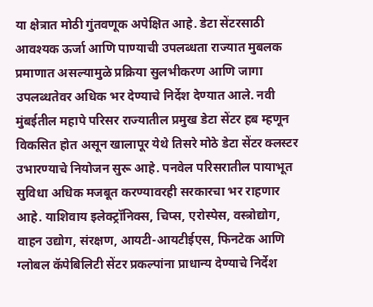या क्षेत्रात मोठी गुंतवणूक अपेक्षित आहे. डेटा सेंटरसाठी आवश्यक ऊर्जा आणि पाण्याची उपलब्धता राज्यात मुबलक प्रमाणात असल्यामुळे प्रक्रिया सुलभीकरण आणि जागा उपलब्धतेवर अधिक भर देण्याचे निर्देश देण्यात आले. नवी मुंबईतील महापे परिसर राज्यातील प्रमुख डेटा सेंटर हब म्हणून विकसित होत असून खालापूर येथे तिसरे मोठे डेटा सेंटर क्लस्टर उभारण्याचे नियोजन सुरू आहे. पनवेल परिसरातील पायाभूत सुविधा अधिक मजबूत करण्यावरही सरकारचा भर राहणार आहे. याशिवाय इलेक्ट्रॉनिक्स, चिप्स, एरोस्पेस, वस्त्रोद्योग, वाहन उद्योग, संरक्षण, आयटी-आयटीईएस, फिनटेक आणि ग्लोबल कॅपेबिलिटी सेंटर प्रकल्पांना प्राधान्य देण्याचे निर्देश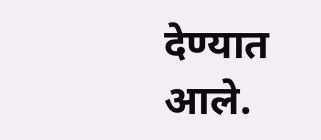देण्यात आले.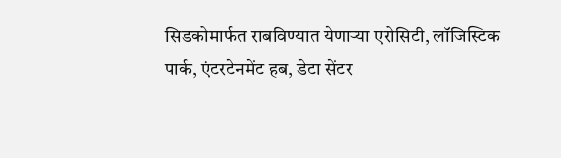सिडकोमार्फत राबविण्यात येणाऱ्या एरोसिटी, लॉजिस्टिक पार्क, एंटरटेनमेंट हब, डेटा सेंटर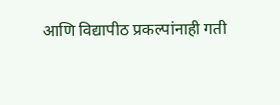आणि विद्यापीठ प्रकल्पांनाही गती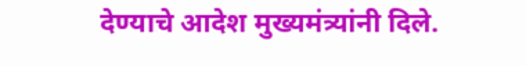देण्याचे आदेश मुख्यमंत्र्यांनी दिले.